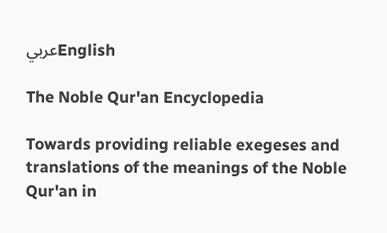عربيEnglish

The Noble Qur'an Encyclopedia

Towards providing reliable exegeses and translations of the meanings of the Noble Qur'an in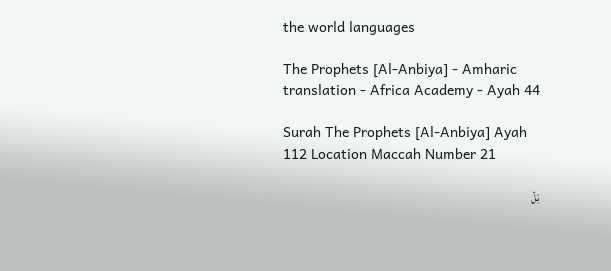the world languages

The Prophets [Al-Anbiya] - Amharic translation - Africa Academy - Ayah 44

Surah The Prophets [Al-Anbiya] Ayah 112 Location Maccah Number 21

بَلۡ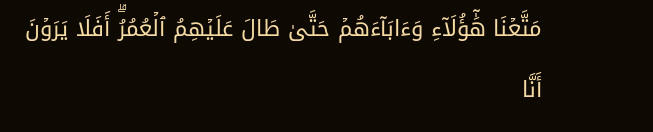مَتَّعۡنَا هَٰٓؤُلَآءِ وَءَابَآءَهُمۡ حَتَّىٰ طَالَ عَلَيۡهِمُ ٱلۡعُمُرُۗ أَفَلَا يَرَوۡنَ أَنَّا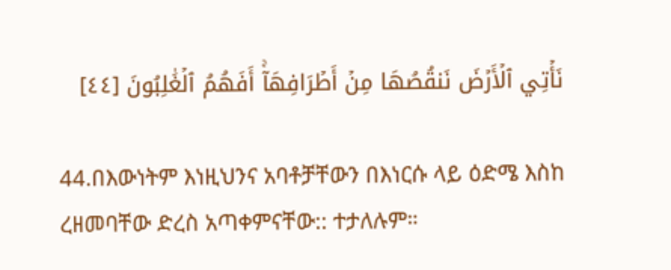نَأۡتِي ٱلۡأَرۡضَ نَنقُصُهَا مِنۡ أَطۡرَافِهَآۚ أَفَهُمُ ٱلۡغَٰلِبُونَ [٤٤]

44.በእውነትም እነዚህንና አባቶቻቸውን በእነርሱ ላይ ዕድሜ እስከ ረዘመባቸው ድረስ አጣቀምናቸው:: ተታለሉም።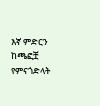እኛ ምድርን ከጫፎቿ የምናጎድላት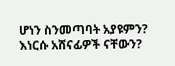ሆነን ስንመጣባት አያዩምን? እነርሱ አሸናፊዎች ናቸውን?